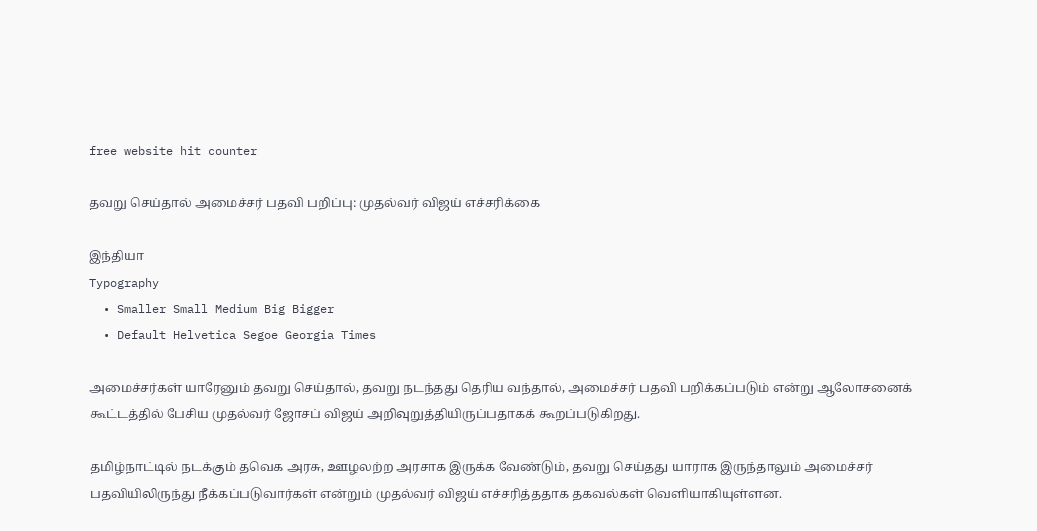free website hit counter

தவறு செய்தால் அமைச்சர் பதவி பறிப்பு: முதல்வர் விஜய் எச்சரிக்கை

இந்தியா
Typography
  • Smaller Small Medium Big Bigger
  • Default Helvetica Segoe Georgia Times

அமைச்சர்கள் யாரேனும் தவறு செய்தால், தவறு நடந்தது தெரிய வந்தால், அமைச்சர் பதவி பறிக்கப்படும் என்று ஆலோசனைக் கூட்டத்தில் பேசிய முதல்வர் ஜோசப் விஜய் அறிவுறுத்தியிருப்பதாகக் கூறப்படுகிறது.

தமிழ்நாட்டில் நடக்கும் தவெக அரசு, ஊழலற்ற அரசாக இருக்க வேண்டும், தவறு செய்தது யாராக இருந்தாலும் அமைச்சர் பதவியிலிருந்து நீக்கப்படுவார்கள் என்றும் முதல்வர் விஜய் எச்சரித்ததாக தகவல்கள் வெளியாகியுள்ளன.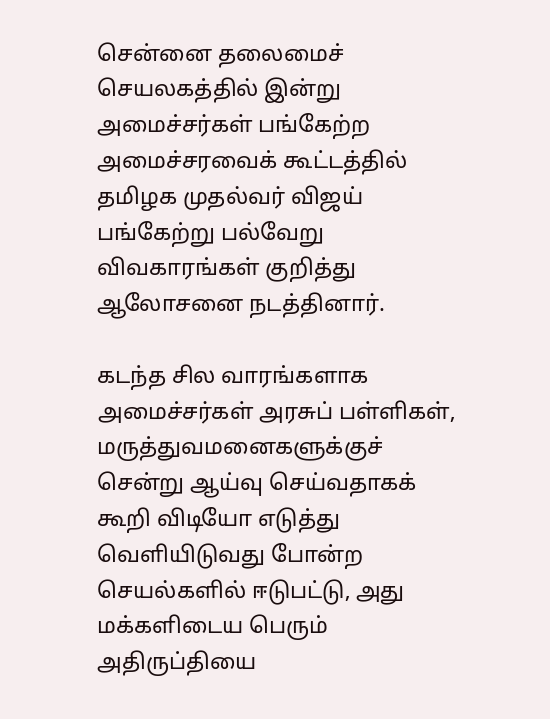சென்னை தலைமைச் செயலகத்தில் இன்று அமைச்சர்கள் பங்கேற்ற அமைச்சரவைக் கூட்டத்தில் தமிழக முதல்வர் விஜய் பங்கேற்று பல்வேறு விவகாரங்கள் குறித்து ஆலோசனை நடத்தினார்.

கடந்த சில வாரங்களாக அமைச்சர்கள் அரசுப் பள்ளிகள், மருத்துவமனைகளுக்குச் சென்று ஆய்வு செய்வதாகக் கூறி விடியோ எடுத்து வெளியிடுவது போன்ற செயல்களில் ஈடுபட்டு, அது மக்களிடைய பெரும் அதிருப்தியை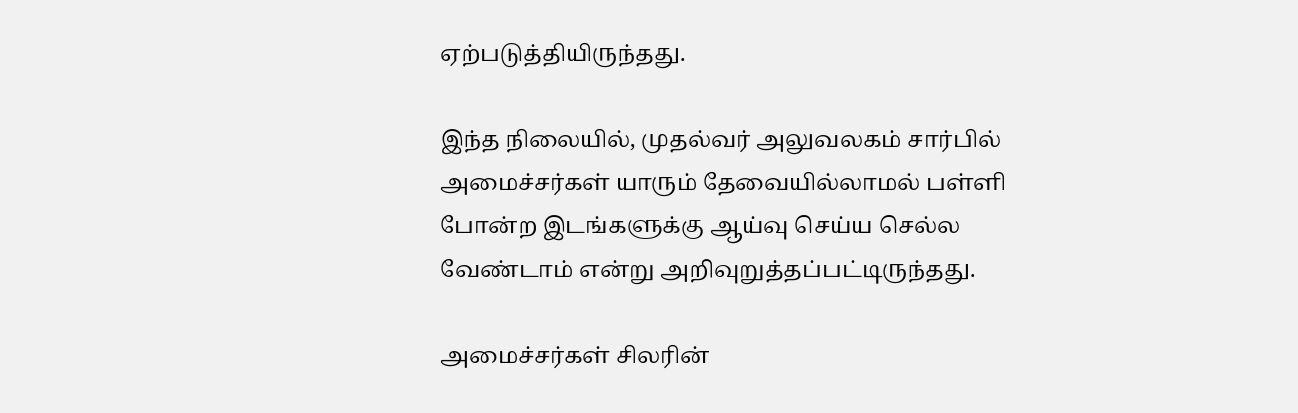ஏற்படுத்தியிருந்தது.

இந்த நிலையில், முதல்வர் அலுவலகம் சார்பில் அமைச்சர்கள் யாரும் தேவையில்லாமல் பள்ளி போன்ற இடங்களுக்கு ஆய்வு செய்ய செல்ல வேண்டாம் என்று அறிவுறுத்தப்பட்டிருந்தது.

அமைச்சர்கள் சிலரின்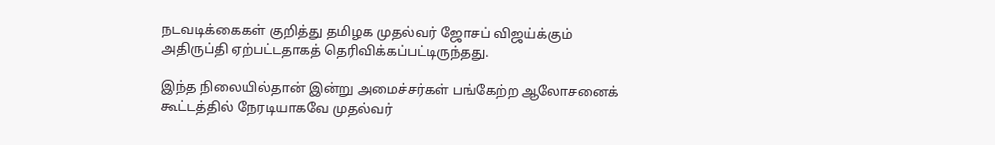நடவடிக்கைகள் குறித்து தமிழக முதல்வர் ஜோசப் விஜய்க்கும் அதிருப்தி ஏற்பட்டதாகத் தெரிவிக்கப்பட்டிருந்தது.

இந்த நிலையில்தான் இன்று அமைச்சர்கள் பங்கேற்ற ஆலோசனைக் கூட்டத்தில் நேரடியாகவே முதல்வர்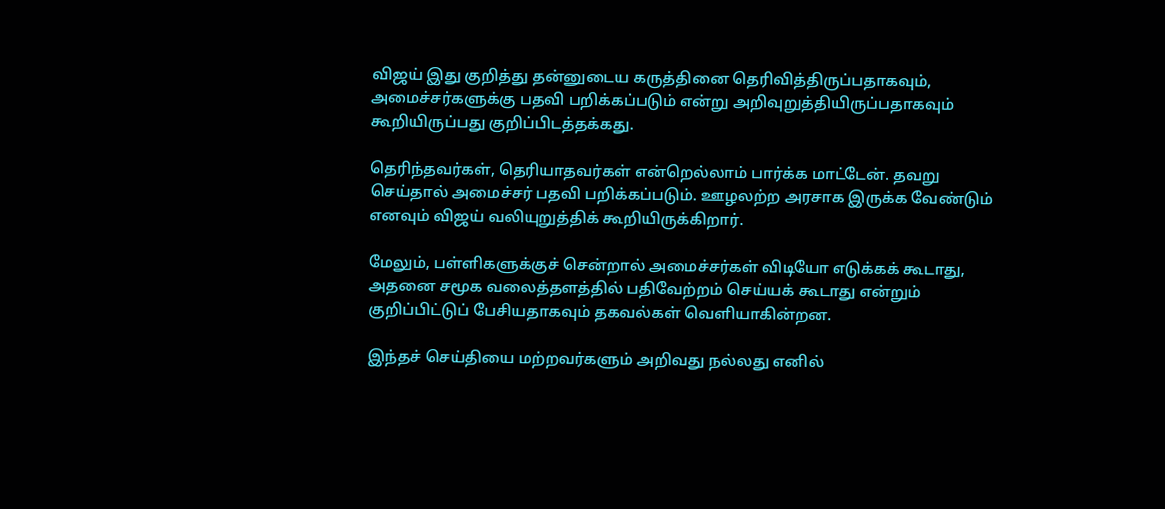விஜய் இது குறித்து தன்னுடைய கருத்தினை தெரிவித்திருப்பதாகவும், அமைச்சர்களுக்கு பதவி பறிக்கப்படும் என்று அறிவுறுத்தியிருப்பதாகவும் கூறியிருப்பது குறிப்பிடத்தக்கது.

தெரிந்தவர்கள், தெரியாதவர்கள் என்றெல்லாம் பார்க்க மாட்டேன். தவறு செய்தால் அமைச்சர் பதவி பறிக்கப்படும். ஊழலற்ற அரசாக இருக்க வேண்டும் எனவும் விஜய் வலியுறுத்திக் கூறியிருக்கிறார்.

மேலும், பள்ளிகளுக்குச் சென்றால் அமைச்சர்கள் விடியோ எடுக்கக் கூடாது, அதனை சமூக வலைத்தளத்தில் பதிவேற்றம் செய்யக் கூடாது என்றும் குறிப்பிட்டுப் பேசியதாகவும் தகவல்கள் வெளியாகின்றன.

இந்தச் செய்தியை மற்றவர்களும் அறிவது நல்லது எனில்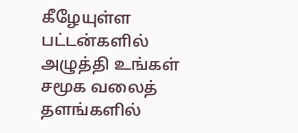கீழேயுள்ள பட்டன்களில் அழுத்தி உங்கள் சமூக வலைத் தளங்களில்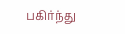பகிர்ந்து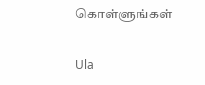கொள்ளுங்கள்

Ula